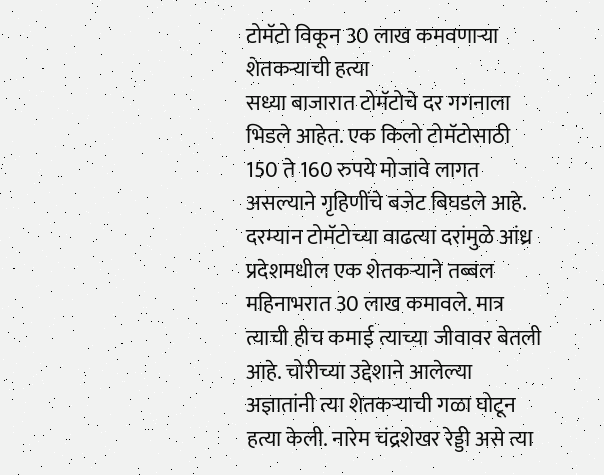टोमॅटो विकून 30 लाख कमवणाऱ्या शेतकऱ्याची हत्या
सध्या बाजारात टोमॅटोचे दर गगनाला भिडले आहेत. एक किलो टोमॅटोसाठी 150 ते 160 रुपये मोजावे लागत असल्याने गृहिणींचे बजेट बिघडले आहे. दरम्यान टोमॅटोच्या वाढत्या दरांमुळे आंध्र प्रदेशमधील एक शेतकऱ्याने तब्बल महिनाभरात 30 लाख कमावले. मात्र त्याची हीच कमाई त्याच्या जीवावर बेतली आहे. चोरीच्या उद्देशाने आलेल्या अज्ञातांनी त्या शेतकऱ्याची गळा घोटून हत्या केली. नारेम चंद्रशेखर रेड्डी असे त्या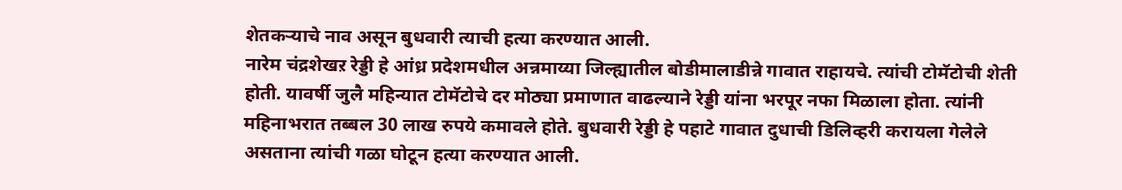शेतकऱ्याचे नाव असून बुधवारी त्याची हत्या करण्यात आली.
नारेम चंद्रशेखऱ रेड्डी हे आंध्र प्रदेशमधील अन्नमाय्या जिल्ह्यातील बोडीमालाडीन्ने गावात राहायचे. त्यांची टोमॅटोची शेती होती. यावर्षी जुलै महिन्यात टोमॅटोचे दर मोठ्या प्रमाणात वाढल्याने रेड्डी यांना भरपूर नफा मिळाला होता. त्यांनी महिनाभरात तब्बल 30 लाख रुपये कमावले होते. बुधवारी रेड्डी हे पहाटे गावात दुधाची डिलिव्हरी करायला गेलेले असताना त्यांची गळा घोटून हत्या करण्यात आली.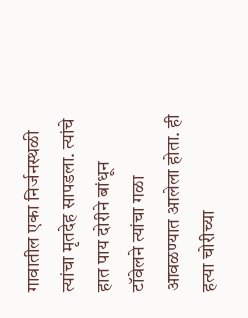गावातील एका निर्जनस्थळी त्यांचा मृतदेह सापडला. त्यांचे हात पाय दोरीने बांधून टॉवेलने त्यांचा गळा आवळण्यात आलेला होता. ही हत्या चोरीच्या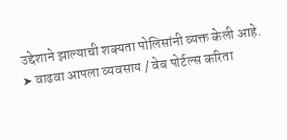उद्देशाने झाल्याची शक्यता पोलिसांनी व्यक्त केली आहे.
➤ वाढवा आपला व्यवसाय / वेब पोर्टल्स करिता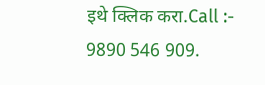इथे क्लिक करा.Call :- 9890 546 909.